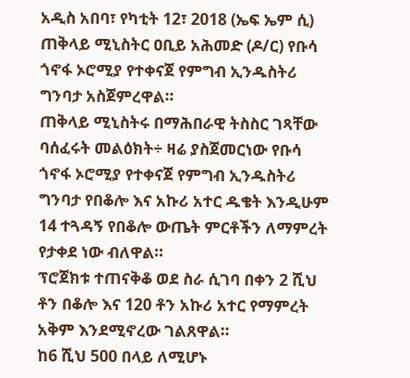አዲስ አበባ፣ የካቲት 12፣ 2018 (ኤፍ ኤም ሲ) ጠቅላይ ሚኒስትር ዐቢይ አሕመድ (ዶ/ር) የቡሳ ጎኖፋ ኦሮሚያ የተቀናጀ የምግብ ኢንዱስትሪ ግንባታ አስጀምረዋል።
ጠቅላይ ሚኒስትሩ በማሕበራዊ ትስስር ገጻቸው ባሰፈሩት መልዕክት÷ ዛሬ ያስጀመርነው የቡሳ ጎኖፋ ኦሮሚያ የተቀናጀ የምግብ ኢንዱስትሪ ግንባታ የበቆሎ እና አኩሪ አተር ዱቄት እንዲሁም 14 ተጓዳኝ የበቆሎ ውጤት ምርቶችን ለማምረት የታቀደ ነው ብለዋል።
ፕሮጀክቱ ተጠናቅቆ ወደ ስራ ሲገባ በቀን 2 ሺህ ቶን በቆሎ እና 120 ቶን አኩሪ አተር የማምረት አቅም እንደሚኖረው ገልጸዋል።
ከ6 ሺህ 500 በላይ ለሚሆኑ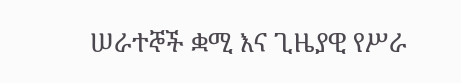ሠራተኞች ቋሚ እና ጊዜያዊ የሥራ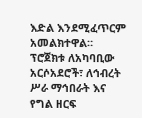እድል እንደሚፈጥርም አመልክተዋል።
ፕሮጀክቱ ለአካባቢው አርሶአደሮች፣ ለኅብረት ሥራ ማኅበራት እና የግል ዘርፍ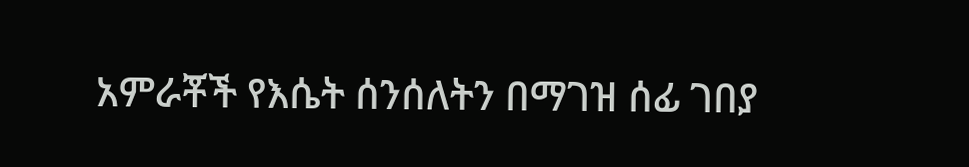አምራቾች የእሴት ሰንሰለትን በማገዝ ሰፊ ገበያ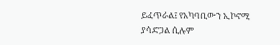ይፈጥራል፤ የአካባቢውን ኢኮኖሚ ያሳድጋል ሲሉም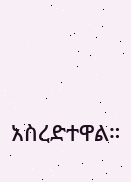አስረድተዋል።